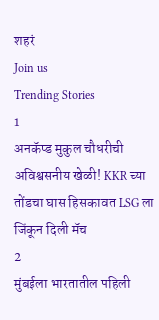शहरं
Join us
Trending Stories
1
अनकॅप्ड मुकुल चौधरीची अविश्वसनीय खेळी! KKR च्या तोंडचा घास हिसकावत LSG ला जिंकून दिली मॅच
2
मुंबईला भारतातील पहिली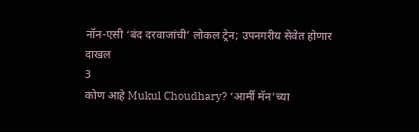नॉन-एसी ‘बंद दरवाजांची’ लोकल ट्रेन; उपनगरीय सेवेत होणार दाखल
3
कोण आहे Mukul Choudhary? ‘आर्मी मॅन’च्या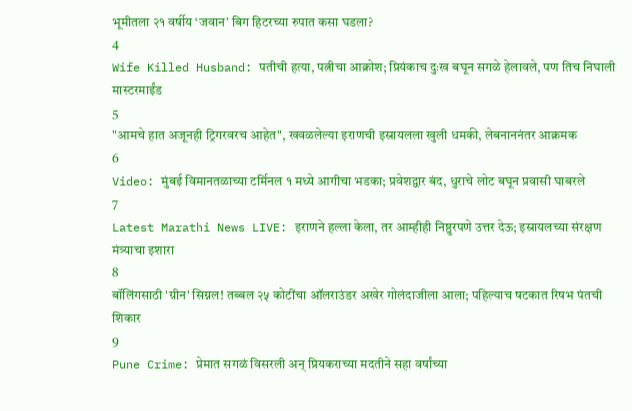भूमीतला २१ वर्षीय ‘जवान’ बिग हिटरच्या रुपात कसा घडला?
4
Wife Killed Husband: पतीची हत्या, पत्नीचा आक्रोश; प्रियंकाच दुःख बघून सगळे हेलावले, पण तिच निघाली मास्टरमाईंड
5
"आमचे हात अजूनही ट्रिगरवरच आहेत", खवळलेल्या इराणची इस्रायलला खुली धमकी, लेबनाननंतर आक्रमक
6
Video: मुंबई विमानतळाच्या टर्मिनल १ मध्ये आगीचा भडका; प्रवेशद्वार बंद, धुराचे लोट बघून प्रवासी घाबरले
7
Latest Marathi News LIVE: इराणने हल्ला केला, तर आम्हीही निष्ठुरपणे उत्तर देऊ; इस्रायलच्या संरक्षण मंत्र्याचा इशारा
8
बॉलिंगसाठी 'ग्रीन' सिग्नल! तब्बल २५ कोटींचा ऑलराउंडर अखेर गोलंदाजीला आला; पहिल्याच षटकात रिषभ पंतची शिकार
9
Pune Crime: प्रेमात सगळं विसरली अन् प्रियकराच्या मदतीने सहा वर्षांच्या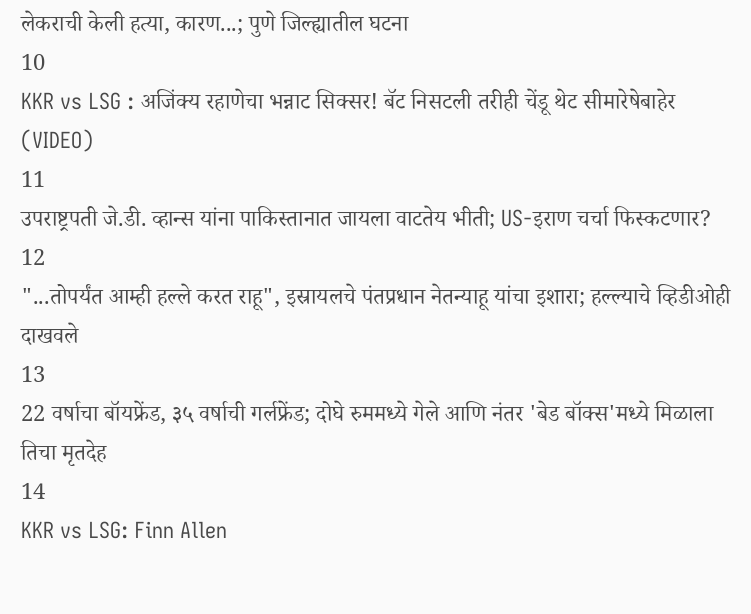लेकराची केली हत्या, कारण...; पुणे जिल्ह्यातील घटना
10
KKR vs LSG : अजिंक्य रहाणेचा भन्नाट सिक्सर! बॅट निसटली तरीही चेंडू थेट सीमारेषेबाहेर (VIDEO)
11
उपराष्ट्रपती जे.डी. व्हान्स यांना पाकिस्तानात जायला वाटतेय भीती; US-इराण चर्चा फिस्कटणार?
12
"...तोपर्यंत आम्ही हल्ले करत राहू", इस्रायलचे पंतप्रधान नेतन्याहू यांचा इशारा; हल्ल्याचे व्हिडीओही दाखवले
13
22 वर्षाचा बॉयफ्रेंड, ३५ वर्षाची गर्लफ्रेंड; दोघे रुममध्ये गेले आणि नंतर 'बेड बॉक्स'मध्ये मिळाला तिचा मृतदेह
14
KKR vs LSG: Finn Allen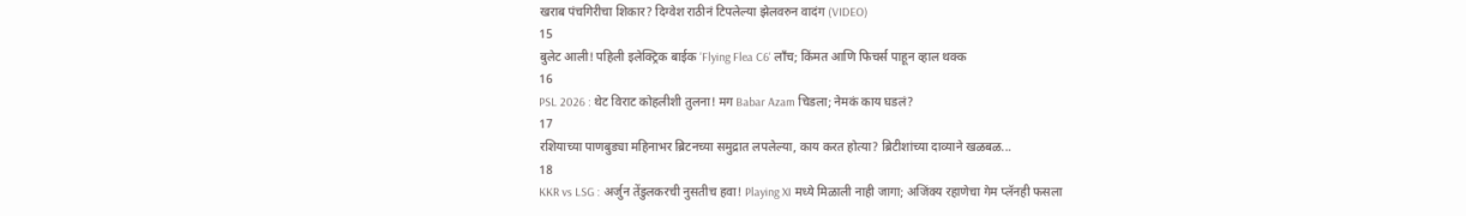खराब पंचगिरीचा शिकार? दिग्वेश राठीनं टिपलेल्या झेलवरुन वादंग (VIDEO)
15
बुलेट आली! पहिली इलेक्ट्रिक बाईक 'Flying Flea C6' लाँच; किंमत आणि फिचर्स पाहून व्हाल थक्क
16
PSL 2026 : थेट विराट कोहलीशी तुलना! मग Babar Azam चिडला; नेमकं काय घडलं?
17
रशियाच्या पाणबुड्या महिनाभर ब्रिटनच्या समुद्रात लपलेल्या, काय करत होत्या? ब्रिटीशांच्या दाव्याने खळबळ...
18
KKR vs LSG : अर्जुन तेंडुलकरची नुसतीच हवा! Playing XI मध्ये मिळाली नाही जागा; अजिंक्य रहाणेचा गेम प्लॅनही फसला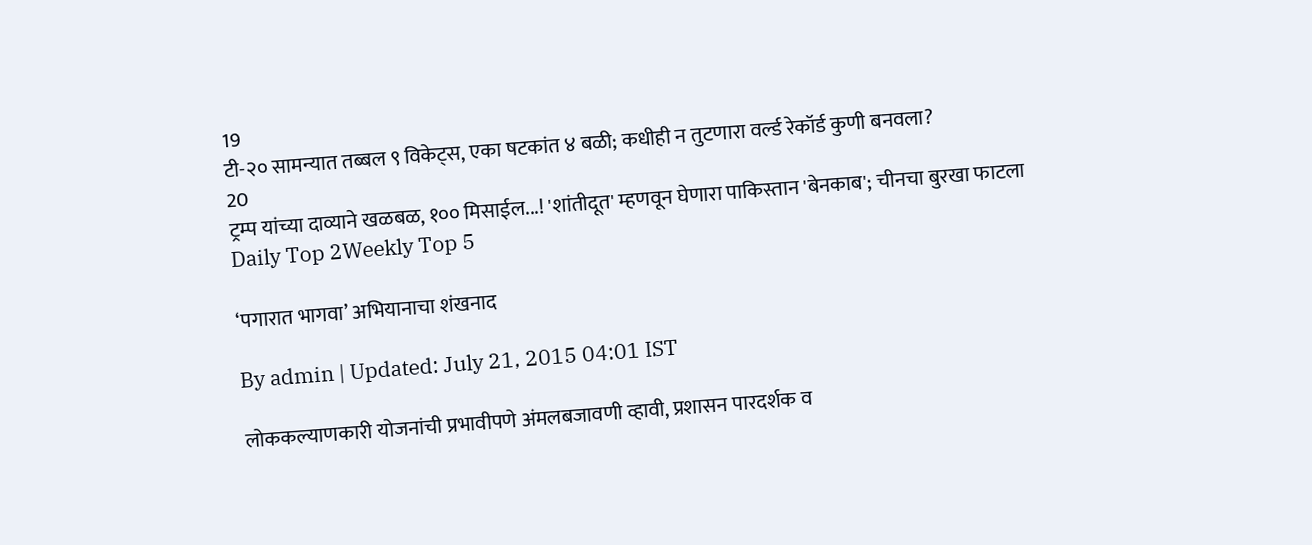19
टी-२० सामन्यात तब्बल ९ विकेट्स, एका षटकांत ४ बळी; कधीही न तुटणारा वर्ल्ड रेकॉर्ड कुणी बनवला?
20
ट्रम्प यांच्या दाव्याने खळबळ, १०० मिसाईल...! 'शांतीदूत' म्हणवून घेणारा पाकिस्तान 'बेनकाब'; चीनचा बुरखा फाटला
Daily Top 2Weekly Top 5

‘पगारात भागवा’ अभियानाचा शंखनाद

By admin | Updated: July 21, 2015 04:01 IST

लोककल्याणकारी योजनांची प्रभावीपणे अंमलबजावणी व्हावी, प्रशासन पारदर्शक व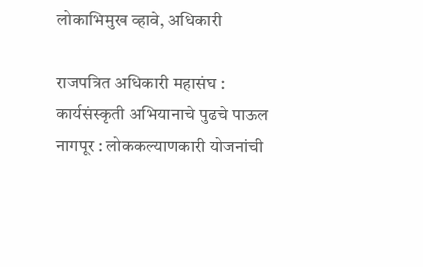लोकाभिमुख व्हावे, अधिकारी

राजपत्रित अधिकारी महासंघ : कार्यसंस्कृती अभियानाचे पुढचे पाऊल नागपूर : लोककल्याणकारी योजनांची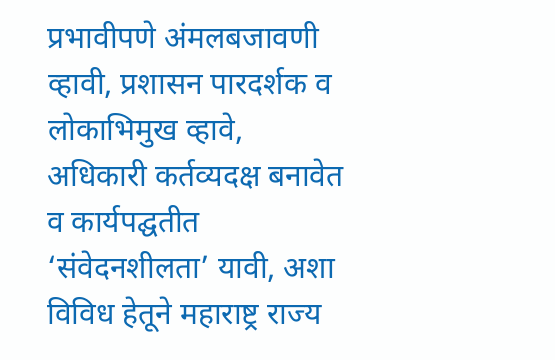प्रभावीपणे अंमलबजावणी व्हावी, प्रशासन पारदर्शक व लोकाभिमुख व्हावे, अधिकारी कर्तव्यदक्ष बनावेत व कार्यपद्घतीत ‘संवेदनशीलता’ यावी, अशा विविध हेतूने महाराष्ट्र राज्य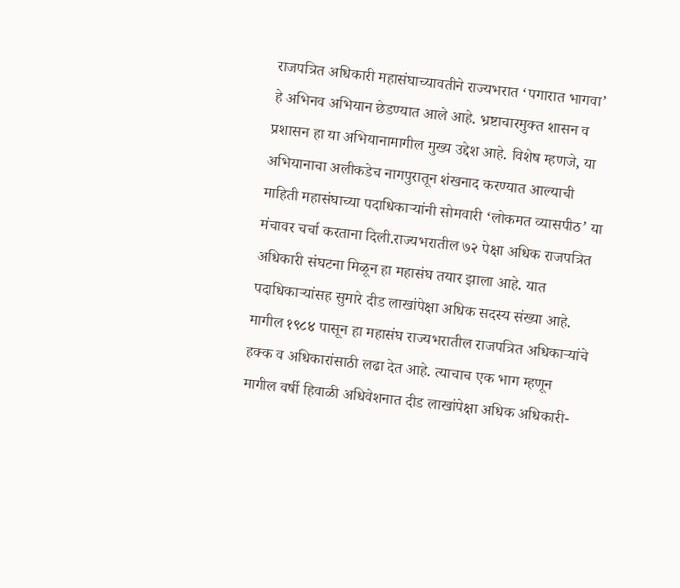राजपत्रित अधिकारी महासंघाच्यावतीने राज्यभरात ‘पगारात भागवा’ हे अभिनव अभियान छेडण्यात आले आहे. भ्रष्टाचारमुक्त शासन व प्रशासन हा या अभियानामागील मुख्य उद्देश आहे. विशेष म्हणजे, या अभियानाचा अलीकडेच नागपुरातून शंखनाद करण्यात आल्याची माहिती महासंघाच्या पदाधिकाऱ्यांनी सोमवारी ‘लोकमत व्यासपीठ’ या मंचावर चर्चा करताना दिली.राज्यभरातील ७२ पेक्षा अधिक राजपत्रित अधिकारी संघटना मिळून हा महासंघ तयार झाला आहे. यात पदाधिकाऱ्यांसह सुमारे दीड लाखांपेक्षा अधिक सदस्य संख्या आहे. मागील १९८४ पासून हा महासंघ राज्यभरातील राजपत्रित अधिकाऱ्यांचे हक्क व अधिकारांसाठी लढा देत आहे. त्याचाच एक भाग म्हणून मागील वर्षी हिवाळी अधिवेशनात दीड लाखांपेक्षा अधिक अधिकारी-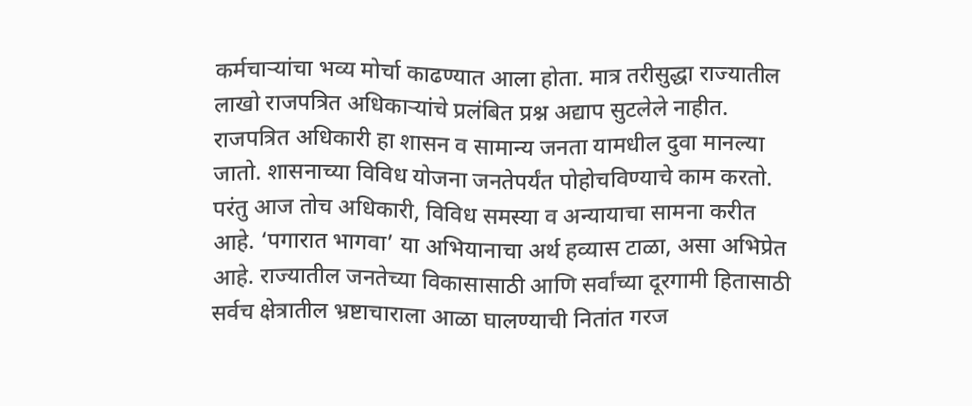कर्मचाऱ्यांचा भव्य मोर्चा काढण्यात आला होता. मात्र तरीसुद्धा राज्यातील लाखो राजपत्रित अधिकाऱ्यांचे प्रलंबित प्रश्न अद्याप सुटलेले नाहीत. राजपत्रित अधिकारी हा शासन व सामान्य जनता यामधील दुवा मानल्या जातो. शासनाच्या विविध योजना जनतेपर्यंत पोहोचविण्याचे काम करतो. परंतु आज तोच अधिकारी, विविध समस्या व अन्यायाचा सामना करीत आहे. ‘पगारात भागवा’ या अभियानाचा अर्थ हव्यास टाळा, असा अभिप्रेत आहे. राज्यातील जनतेच्या विकासासाठी आणि सर्वांच्या दूरगामी हितासाठी सर्वच क्षेत्रातील भ्रष्टाचाराला आळा घालण्याची नितांत गरज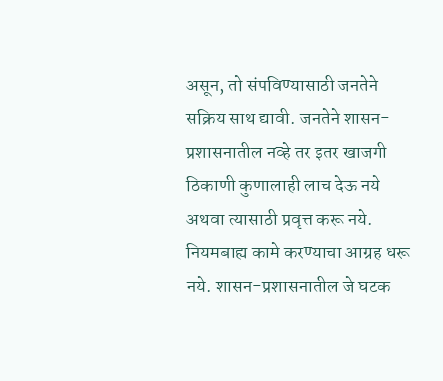असून, तो संपविण्यासाठी जनतेने सक्रिय साथ द्यावी. जनतेने शासन-प्रशासनातील नव्हे तर इतर खाजगी ठिकाणी कुणालाही लाच देऊ नये अथवा त्यासाठी प्रवृत्त करू नये. नियमबाह्य कामे करण्याचा आग्रह धरू नये. शासन-प्रशासनातील जे घटक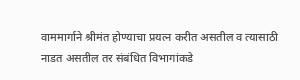वाममार्गाने श्रीमंत होण्याचा प्रयत्न करीत असतील व त्यासाठी नाडत असतील तर संबंधित विभागांकडे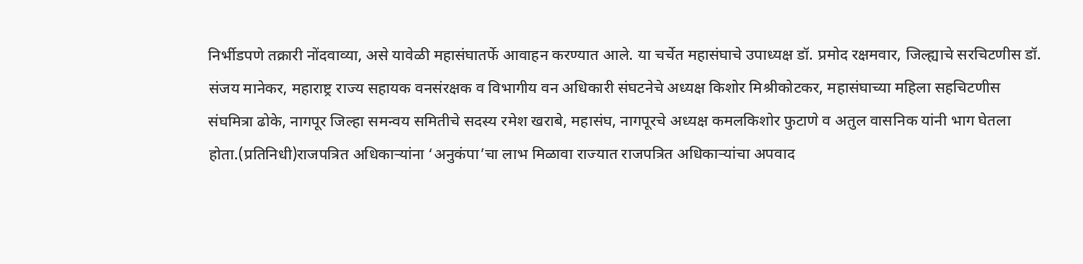निर्भीडपणे तक्रारी नोंदवाव्या, असे यावेळी महासंघातर्फे आवाहन करण्यात आले. या चर्चेत महासंघाचे उपाध्यक्ष डॉ. प्रमोद रक्षमवार, जिल्ह्याचे सरचिटणीस डॉ. संजय मानेकर, महाराष्ट्र राज्य सहायक वनसंरक्षक व विभागीय वन अधिकारी संघटनेचे अध्यक्ष किशोर मिश्रीकोटकर, महासंघाच्या महिला सहचिटणीस संघमित्रा ढोके, नागपूर जिल्हा समन्वय समितीचे सदस्य रमेश खराबे, महासंघ, नागपूरचे अध्यक्ष कमलकिशोर फुटाणे व अतुल वासनिक यांनी भाग घेतला होता.(प्रतिनिधी)राजपत्रित अधिकाऱ्यांना ‘अनुकंपा’चा लाभ मिळावा राज्यात राजपत्रित अधिकाऱ्यांचा अपवाद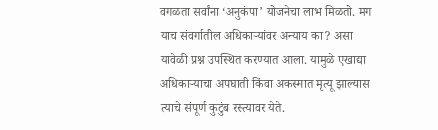वगळता सर्वांना ‘अनुकंपा’ योजनेचा लाभ मिळतो. मग याच संवर्गातील अधिकाऱ्यांवर अन्याय का? असा यावेळी प्रश्न उपस्थित करण्यात आला. यामुळे एखाद्या अधिकाऱ्याचा अपघाती किंवा अकस्मात मृत्यू झाल्यास त्याचे संपूर्ण कुटुंब रस्त्यावर येते.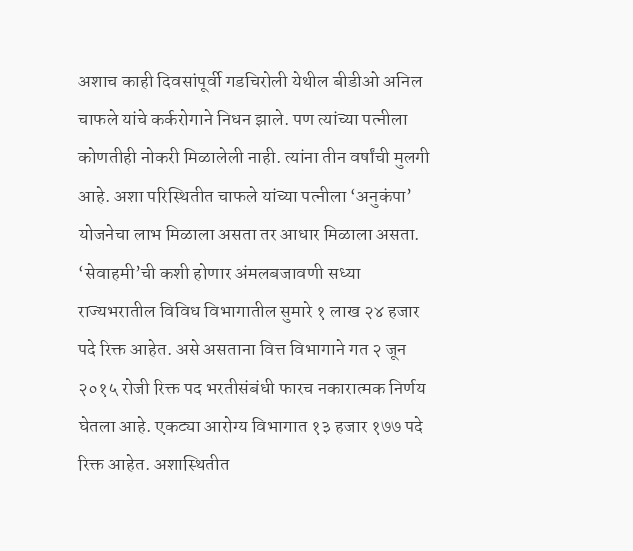अशाच काही दिवसांपूर्वी गडचिरोली येथील बीडीओ अनिल चाफले यांचे कर्करोगाने निधन झाले. पण त्यांच्या पत्नीला कोणतीही नोकरी मिळालेली नाही. त्यांना तीन वर्षांची मुलगी आहे. अशा परिस्थितीत चाफले यांच्या पत्नीला ‘अनुकंपा’ योजनेचा लाभ मिळाला असता तर आधार मिळाला असता. ‘सेवाहमी’ची कशी होणार अंमलबजावणी सध्या राज्यभरातील विविध विभागातील सुमारे १ लाख २४ हजार पदे रिक्त आहेत. असे असताना वित्त विभागाने गत २ जून २०१५ रोजी रिक्त पद भरतीसंबंधी फारच नकारात्मक निर्णय घेतला आहे. एकट्या आरोग्य विभागात १३ हजार १७७ पदे रिक्त आहेत. अशास्थितीत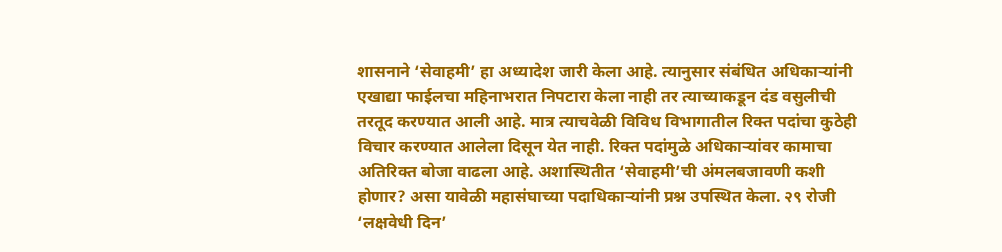शासनाने ‘सेवाहमी’ हा अध्यादेश जारी केला आहे. त्यानुसार संबंधित अधिकाऱ्यांनी एखाद्या फाईलचा महिनाभरात निपटारा केला नाही तर त्याच्याकडून दंड वसुलीची तरतूद करण्यात आली आहे. मात्र त्याचवेळी विविध विभागातील रिक्त पदांचा कुठेही विचार करण्यात आलेला दिसून येत नाही. रिक्त पदांमुळे अधिकाऱ्यांवर कामाचा अतिरिक्त बोजा वाढला आहे. अशास्थितीत ‘सेवाहमी’ची अंमलबजावणी कशी होणार? असा यावेळी महासंघाच्या पदाधिकाऱ्यांनी प्रश्न उपस्थित केला. २९ रोजी ‘लक्षवेधी दिन’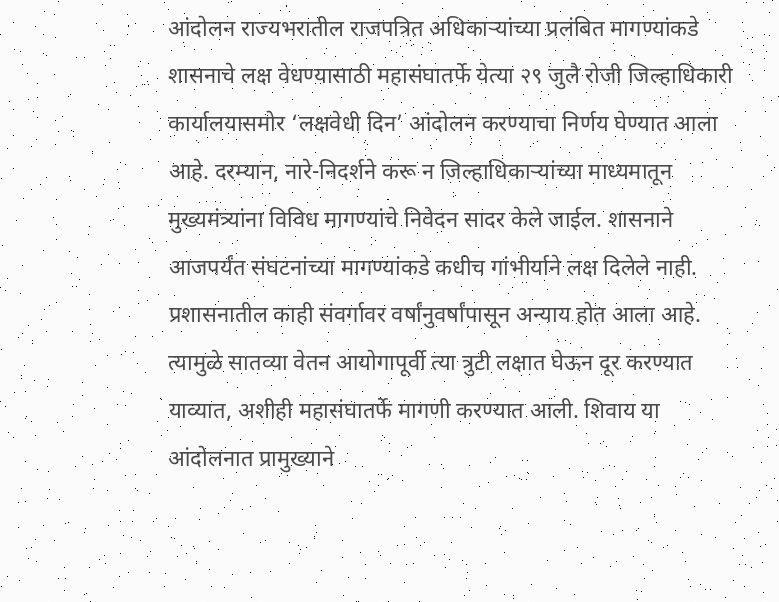आंदोलन राज्यभरातील राजपत्रित अधिकाऱ्यांच्या प्रलंबित मागण्यांकडे शासनाचे लक्ष वेधण्यासाठी महासंघातर्फे येत्या २९ जुलै रोजी जिल्हाधिकारी कार्यालयासमोर ‘लक्षवेधी दिन’ आंदोलन करण्याचा निर्णय घेण्यात आला आहे. दरम्यान, नारे-निदर्शने करू न जिल्हाधिकाऱ्यांच्या माध्यमातून मुख्यमंत्र्यांना विविध मागण्यांचे निवेदन सादर केले जाईल. शासनाने आजपर्यंत संघटनांच्या मागण्यांकडे कधीच गांभीर्याने लक्ष दिलेले नाही. प्रशासनातील काही संवर्गावर वर्षांनुवर्षांपासून अन्याय होत आला आहे. त्यामुळे सातव्या वेतन आयोगापूर्वी त्या त्रुटी लक्षात घेऊन दूर करण्यात याव्यात, अशीही महासंघातर्फे मागणी करण्यात आली. शिवाय या आंदोलनात प्रामुख्याने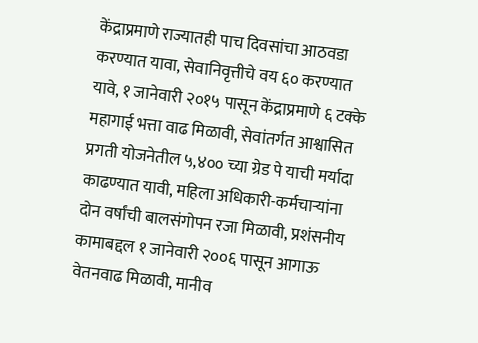केंद्राप्रमाणे राज्यातही पाच दिवसांचा आठवडा करण्यात यावा, सेवानिवृत्तीचे वय ६० करण्यात यावे, १ जानेवारी २०१५ पासून केंद्राप्रमाणे ६ टक्के महागाई भत्ता वाढ मिळावी, सेवांतर्गत आश्वासित प्रगती योजनेतील ५,४०० च्या ग्रेड पे याची मर्यादा काढण्यात यावी, महिला अधिकारी-कर्मचाऱ्यांना दोन वर्षांची बालसंगोपन रजा मिळावी, प्रशंसनीय कामाबद्दल १ जानेवारी २००६ पासून आगाऊ वेतनवाढ मिळावी, मानीव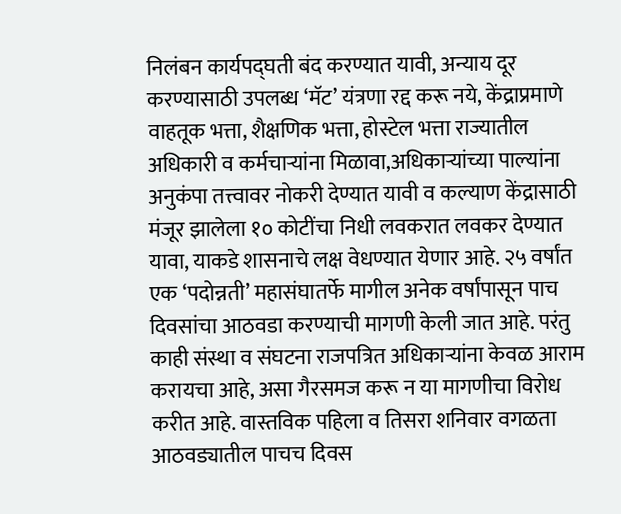निलंबन कार्यपद्घती बंद करण्यात यावी, अन्याय दूर करण्यासाठी उपलब्ध ‘मॅट’ यंत्रणा रद्द करू नये, केंद्राप्रमाणे वाहतूक भत्ता, शैक्षणिक भत्ता, होस्टेल भत्ता राज्यातील अधिकारी व कर्मचाऱ्यांना मिळावा,अधिकाऱ्यांच्या पाल्यांना अनुकंपा तत्त्वावर नोकरी देण्यात यावी व कल्याण केंद्रासाठी मंजूर झालेला १० कोटींचा निधी लवकरात लवकर देण्यात यावा, याकडे शासनाचे लक्ष वेधण्यात येणार आहे. २५ वर्षांत एक ‘पदोन्नती’ महासंघातर्फे मागील अनेक वर्षांपासून पाच दिवसांचा आठवडा करण्याची मागणी केली जात आहे. परंतु काही संस्था व संघटना राजपत्रित अधिकाऱ्यांना केवळ आराम करायचा आहे, असा गैरसमज करू न या मागणीचा विरोध करीत आहे. वास्तविक पहिला व तिसरा शनिवार वगळता आठवड्यातील पाचच दिवस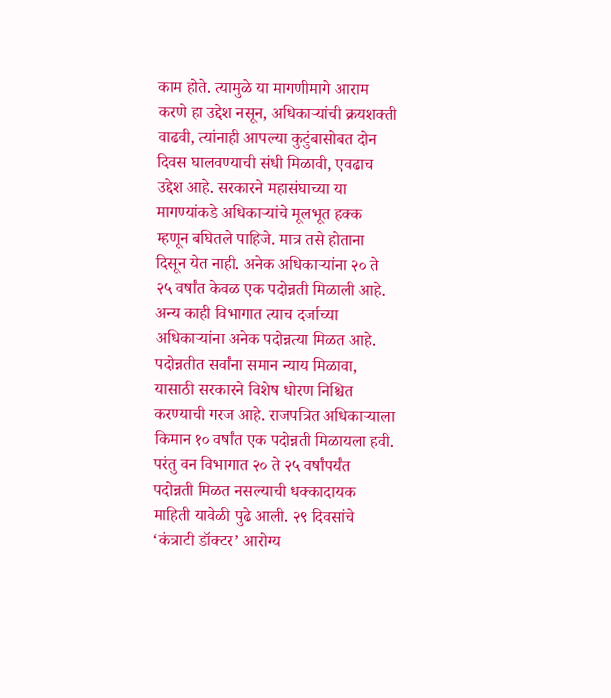काम होते. त्यामुळे या मागणीमागे आराम करणे हा उद्देश नसून, अधिकाऱ्यांची क्रयशक्ती वाढवी, त्यांनाही आपल्या कुटुंबासोबत दोन दिवस घालवण्याची संधी मिळावी, एवढाच उद्देश आहे. सरकारने महासंघाच्या या मागण्यांकडे अधिकाऱ्यांचे मूलभूत हक्क म्हणून बघितले पाहिजे. मात्र तसे होताना दिसून येत नाही. अनेक अधिकाऱ्यांना २० ते २५ वर्षांत केवळ एक पदोन्नती मिळाली आहे. अन्य काही विभागात त्याच दर्जाच्या अधिकाऱ्यांना अनेक पदोन्नत्या मिळत आहे. पदोन्नतीत सर्वांना समान न्याय मिळावा, यासाठी सरकारने विशेष धोरण निश्चित करण्याची गरज आहे. राजपत्रित अधिकाऱ्याला किमान १० वर्षांत एक पदोन्नती मिळायला हवी. परंतु वन विभागात २० ते २५ वर्षांपर्यंत पदोन्नती मिळत नसल्याची धक्कादायक माहिती यावेळी पुढे आली. २९ दिवसांचे ‘कंत्राटी डॉक्टर’ आरोग्य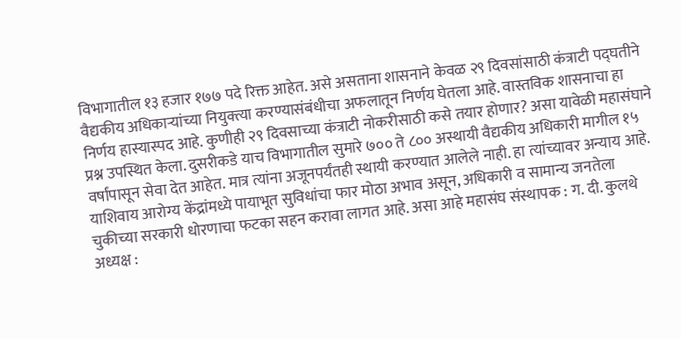विभागातील १३ हजार १७७ पदे रिक्त आहेत. असे असताना शासनाने केवळ २९ दिवसांसाठी कंत्राटी पद्घतीने वैद्यकीय अधिकाऱ्यांच्या नियुक्त्या करण्यासंबंधीचा अफलातून निर्णय घेतला आहे. वास्तविक शासनाचा हा निर्णय हास्यास्पद आहे. कुणीही २९ दिवसाच्या कंत्राटी नोकरीसाठी कसे तयार होणार? असा यावेळी महासंघाने प्रश्न उपस्थित केला. दुसरीकडे याच विभागातील सुमारे ७०० ते ८०० अस्थायी वैद्यकीय अधिकारी मागील १५ वर्षांपासून सेवा देत आहेत. मात्र त्यांना अजूनपर्यंतही स्थायी करण्यात आलेले नाही. हा त्यांच्यावर अन्याय आहे. याशिवाय आरोग्य केंद्रांमध्ये पायाभूत सुविधांचा फार मोठा अभाव असून, अधिकारी व सामान्य जनतेला चुकीच्या सरकारी धोरणाचा फटका सहन करावा लागत आहे. असा आहे महासंघ संस्थापक : ग. दी. कुलथे अध्यक्ष :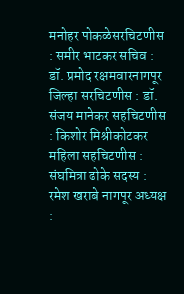मनोहर पोकळेसरचिटणीस : समीर भाटकर सचिव : डॉ. प्रमोद रक्षमवारनागपूर जिल्हा सरचिटणीस : डॉ. संजय मानेकर सहचिटणीस : किशोर मिश्रीकोटकर महिला सहचिटणीस : संघमित्रा ढोके सदस्य : रमेश खराबे नागपूर अध्यक्ष :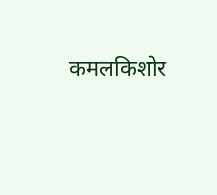कमलकिशोर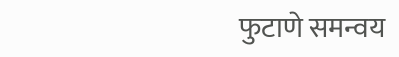फुटाणे समन्वय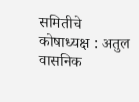समितीचे कोषाध्यक्ष : अतुल वासनिक